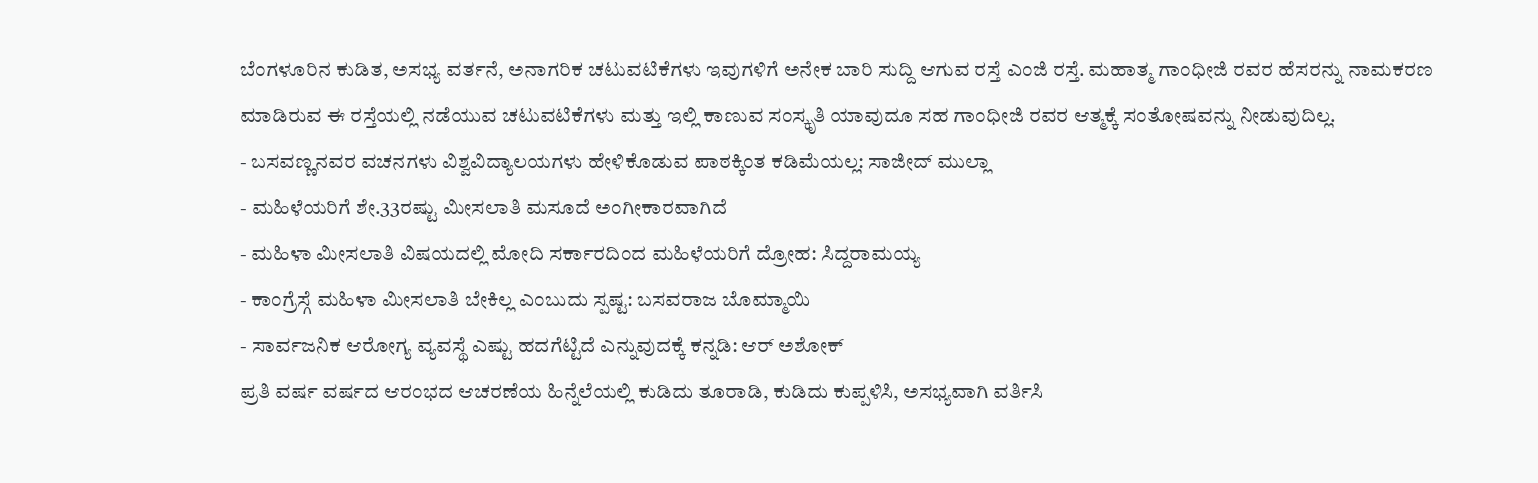ಬೆಂಗಳೂರಿನ ಕುಡಿತ, ಅಸಭ್ಯ ವರ್ತನೆ, ಅನಾಗರಿಕ ಚಟುವಟಿಕೆಗಳು ಇವುಗಳಿಗೆ ಅನೇಕ ಬಾರಿ ಸುದ್ದಿ ಆಗುವ ರಸ್ತೆ ಎಂಜಿ ರಸ್ತೆ. ಮಹಾತ್ಮ ಗಾಂಧೀಜಿ ರವರ ಹೆಸರನ್ನು ನಾಮಕರಣ ಮಾಡಿರುವ ಈ ರಸ್ತೆಯಲ್ಲಿ ನಡೆಯುವ ಚಟುವಟಿಕೆಗಳು ಮತ್ತು ಇಲ್ಲಿ ಕಾಣುವ ಸಂಸ್ಕೃತಿ ಯಾವುದೂ ಸಹ ಗಾಂಧೀಜಿ ರವರ ಆತ್ಮಕ್ಕೆ ಸಂತೋಷವನ್ನು ನೀಡುವುದಿಲ್ಲ.
- ಬಸವಣ್ಣನವರ ವಚನಗಳು ವಿಶ್ವವಿದ್ಯಾಲಯಗಳು ಹೇಳಿಕೊಡುವ ಪಾಠಕ್ಕಿಂತ ಕಡಿಮೆಯಲ್ಲ: ಸಾಜೀದ್ ಮುಲ್ಲಾ
- ಮಹಿಳೆಯರಿಗೆ ಶೇ.33ರಷ್ಟು ಮೀಸಲಾತಿ ಮಸೂದೆ ಅಂಗೀಕಾರವಾಗಿದೆ
- ಮಹಿಳಾ ಮೀಸಲಾತಿ ವಿಷಯದಲ್ಲಿ ಮೋದಿ ಸರ್ಕಾರದಿಂದ ಮಹಿಳೆಯರಿಗೆ ದ್ರೋಹ: ಸಿದ್ದರಾಮಯ್ಯ
- ಕಾಂಗ್ರೆಸ್ಗೆ ಮಹಿಳಾ ಮೀಸಲಾತಿ ಬೇಕಿಲ್ಲ ಎಂಬುದು ಸ್ಪಷ್ಟ: ಬಸವರಾಜ ಬೊಮ್ಮಾಯಿ
- ಸಾರ್ವಜನಿಕ ಆರೋಗ್ಯ ವ್ಯವಸ್ಥೆ ಎಷ್ಟು ಹದಗೆಟ್ಟಿದೆ ಎನ್ನುವುದಕ್ಕೆ ಕನ್ನಡಿ: ಆರ್ ಅಶೋಕ್
ಪ್ರತಿ ವರ್ಷ ವರ್ಷದ ಆರಂಭದ ಆಚರಣೆಯ ಹಿನ್ನೆಲೆಯಲ್ಲಿ ಕುಡಿದು ತೂರಾಡಿ, ಕುಡಿದು ಕುಪ್ಪಳಿಸಿ, ಅಸಭ್ಯವಾಗಿ ವರ್ತಿಸಿ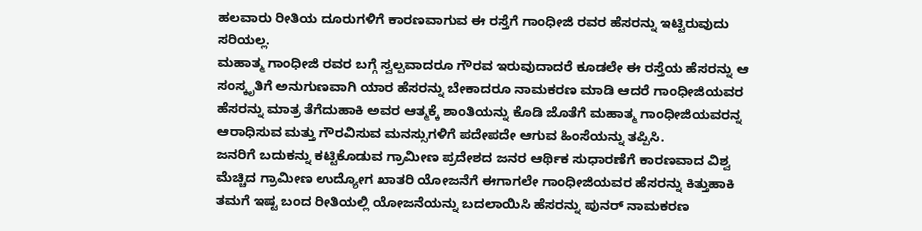ಹಲವಾರು ರೀತಿಯ ದೂರುಗಳಿಗೆ ಕಾರಣವಾಗುವ ಈ ರಸ್ತೆಗೆ ಗಾಂಧೀಜಿ ರವರ ಹೆಸರನ್ನು ಇಟ್ಟಿರುವುದು ಸರಿಯಲ್ಲ.
ಮಹಾತ್ಮ ಗಾಂಧೀಜಿ ರವರ ಬಗ್ಗೆ ಸ್ವಲ್ಪವಾದರೂ ಗೌರವ ಇರುವುದಾದರೆ ಕೂಡಲೇ ಈ ರಸ್ತೆಯ ಹೆಸರನ್ನು ಆ ಸಂಸ್ಕೃತಿಗೆ ಅನುಗುಣವಾಗಿ ಯಾರ ಹೆಸರನ್ನು ಬೇಕಾದರೂ ನಾಮಕರಣ ಮಾಡಿ ಆದರೆ ಗಾಂಧೀಜಿಯವರ ಹೆಸರನ್ನು ಮಾತ್ರ ತೆಗೆದುಹಾಕಿ ಅವರ ಆತ್ಮಕ್ಕೆ ಶಾಂತಿಯನ್ನು ಕೊಡಿ ಜೊತೆಗೆ ಮಹಾತ್ಮ ಗಾಂಧೀಜಿಯವರನ್ನ ಆರಾಧಿಸುವ ಮತ್ತು ಗೌರವಿಸುವ ಮನಸ್ಸುಗಳಿಗೆ ಪದೇಪದೇ ಆಗುವ ಹಿಂಸೆಯನ್ನು ತಪ್ಪಿಸಿ.
ಜನರಿಗೆ ಬದುಕನ್ನು ಕಟ್ಟಿಕೊಡುವ ಗ್ರಾಮೀಣ ಪ್ರದೇಶದ ಜನರ ಆರ್ಥಿಕ ಸುಧಾರಣೆಗೆ ಕಾರಣವಾದ ವಿಶ್ವ ಮೆಚ್ಚಿದ ಗ್ರಾಮೀಣ ಉದ್ಯೋಗ ಖಾತರಿ ಯೋಜನೆಗೆ ಈಗಾಗಲೇ ಗಾಂಧೀಜಿಯವರ ಹೆಸರನ್ನು ಕಿತ್ತುಹಾಕಿ ತಮಗೆ ಇಷ್ಟ ಬಂದ ರೀತಿಯಲ್ಲಿ ಯೋಜನೆಯನ್ನು ಬದಲಾಯಿಸಿ ಹೆಸರನ್ನು ಪುನರ್ ನಾಮಕರಣ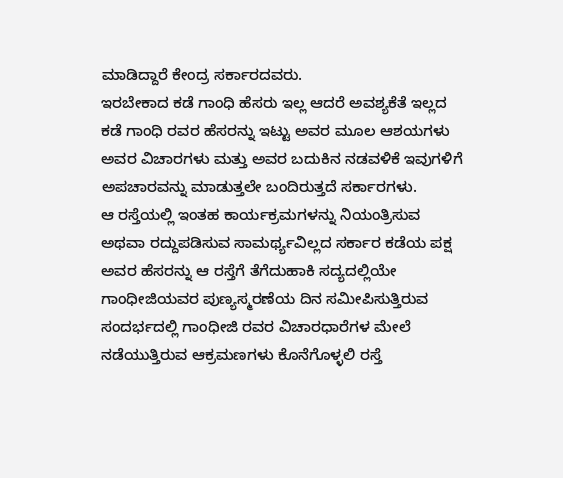ಮಾಡಿದ್ದಾರೆ ಕೇಂದ್ರ ಸರ್ಕಾರದವರು.
ಇರಬೇಕಾದ ಕಡೆ ಗಾಂಧಿ ಹೆಸರು ಇಲ್ಲ ಆದರೆ ಅವಶ್ಯಕೆತೆ ಇಲ್ಲದ ಕಡೆ ಗಾಂಧಿ ರವರ ಹೆಸರನ್ನು ಇಟ್ಟು ಅವರ ಮೂಲ ಆಶಯಗಳು ಅವರ ವಿಚಾರಗಳು ಮತ್ತು ಅವರ ಬದುಕಿನ ನಡವಳಿಕೆ ಇವುಗಳಿಗೆ ಅಪಚಾರವನ್ನು ಮಾಡುತ್ತಲೇ ಬಂದಿರುತ್ತದೆ ಸರ್ಕಾರಗಳು.
ಆ ರಸ್ತೆಯಲ್ಲಿ ಇಂತಹ ಕಾರ್ಯಕ್ರಮಗಳನ್ನು ನಿಯಂತ್ರಿಸುವ ಅಥವಾ ರದ್ದುಪಡಿಸುವ ಸಾಮರ್ಥ್ಯವಿಲ್ಲದ ಸರ್ಕಾರ ಕಡೆಯ ಪಕ್ಷ ಅವರ ಹೆಸರನ್ನು ಆ ರಸ್ತೆಗೆ ತೆಗೆದುಹಾಕಿ ಸದ್ಯದಲ್ಲಿಯೇ ಗಾಂಧೀಜಿಯವರ ಪುಣ್ಯಸ್ಮರಣೆಯ ದಿನ ಸಮೀಪಿಸುತ್ತಿರುವ ಸಂದರ್ಭದಲ್ಲಿ ಗಾಂಧೀಜಿ ರವರ ವಿಚಾರಧಾರೆಗಳ ಮೇಲೆ ನಡೆಯುತ್ತಿರುವ ಆಕ್ರಮಣಗಳು ಕೊನೆಗೊಳ್ಳಲಿ ರಸ್ತೆ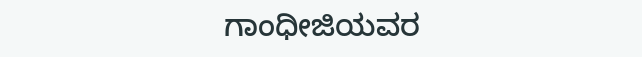ಗಾಂಧೀಜಿಯವರ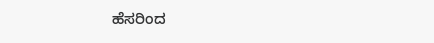ಹೆಸರಿಂದ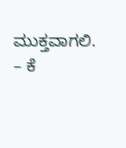ಮುಕ್ತವಾಗಲಿ.
– ಕೆ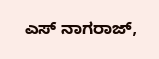ಎಸ್ ನಾಗರಾಜ್,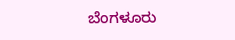ಬೆಂಗಳೂರು